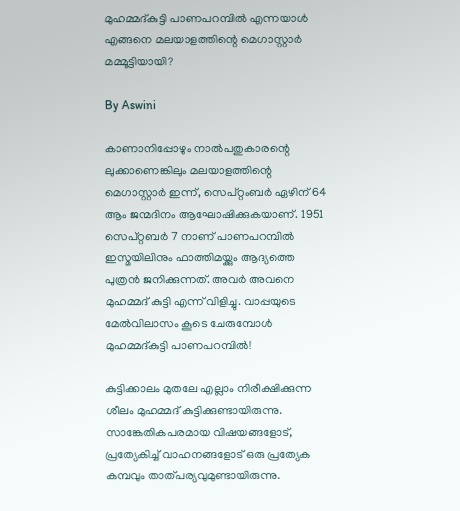മുഹമ്മദ്കുട്ടി പാണപറമ്പില്‍ എന്നയാള്‍ എങ്ങനെ മലയാളത്തിന്റെ മെഗാസ്റ്റാര്‍ മമ്മൂട്ടിയായി?

By Aswini

കാണാനിപ്പോഴും നാല്‍പതുകാരന്റെ ലുക്കാണെങ്കിലും മലയാളത്തിന്റെ മെഗാസ്റ്റാര്‍ ഇന്ന്, സെപ്റ്റംബര്‍ ഏഴിന് 64 ആം ജന്മദിനം ആഘോഷിക്കുകയാണ്. 1951 സെപ്റ്റബര്‍ 7 നാണ് പാണപറമ്പില്‍ ഇസ്മയിലിനും ഫാത്തിമയ്ക്കും ആദ്യത്തെ പുത്രന്‍ ജനിക്കുന്നത്. അവര്‍ അവനെ മുഹമ്മദ് കുട്ടി എന്ന് വിളിച്ചു. വാപ്പയുടെ മേല്‍വിലാസം കൂടെ ചേരുമ്പോള്‍ മുഹമ്മദ്കുട്ടി പാണപറമ്പില്‍!

കുട്ടിക്കാലം മുതലേ എല്ലാം നിരീക്ഷിക്കുന്ന ശീലം മുഹമ്മദ് കുട്ടിക്കുണ്ടായിരുന്നു. സാങ്കേതികപരമായ വിഷയങ്ങളോട്, പ്രത്യേകിച്ച് വാഹനങ്ങളോട് ഒരു പ്രത്യേക കമ്പവും താത്പര്യവുമുണ്ടായിരുന്നു.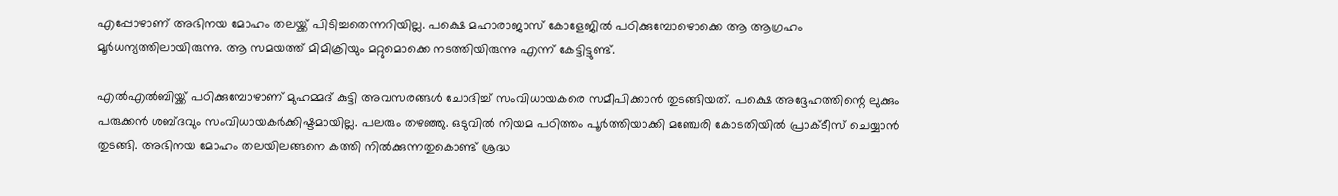എപ്പോഴാണ് അഭിനയ മോഹം തലയ്ക്ക് പിടിച്ചതെന്നറിയില്ല. പക്ഷെ മഹാരാജാസ് കോളേജില്‍ പഠിക്കുമ്പോഴൊക്കെ ആ ആഗ്രഹം മൂര്‍ധന്യത്തിലായിരുന്നു. ആ സമയത്ത് മിമിക്രിയും മറ്റുമൊക്കെ നടത്തിയിരുന്നു എന്ന് കേട്ടിട്ടുണ്ട്.

എല്‍എല്‍ബിയ്ക്ക് പഠിക്കുമ്പോഴാണ് മുഹമ്മദ് കുട്ടി അവസരങ്ങള്‍ ചോദിച്ച് സംവിധായകരെ സമീപിക്കാന്‍ തുടങ്ങിയത്. പക്ഷെ അദ്ദേഹത്തിന്റെ ലുക്കും പരുക്കന്‍ ശബ്ദവും സംവിധായകര്‍ക്കിഷ്ടമായില്ല. പലരും തഴഞ്ഞു. ഒടുവില്‍ നിയമ പഠിത്തം പൂര്‍ത്തിയാക്കി മഞ്ചേരി കോടതിയില്‍ പ്രാക്ടീസ് ചെയ്യാന്‍ തുടങ്ങി. അഭിനയ മോഹം തലയിലങ്ങനെ കത്തി നില്‍ക്കുന്നതുകൊണ്ട് ശ്രദ്ധ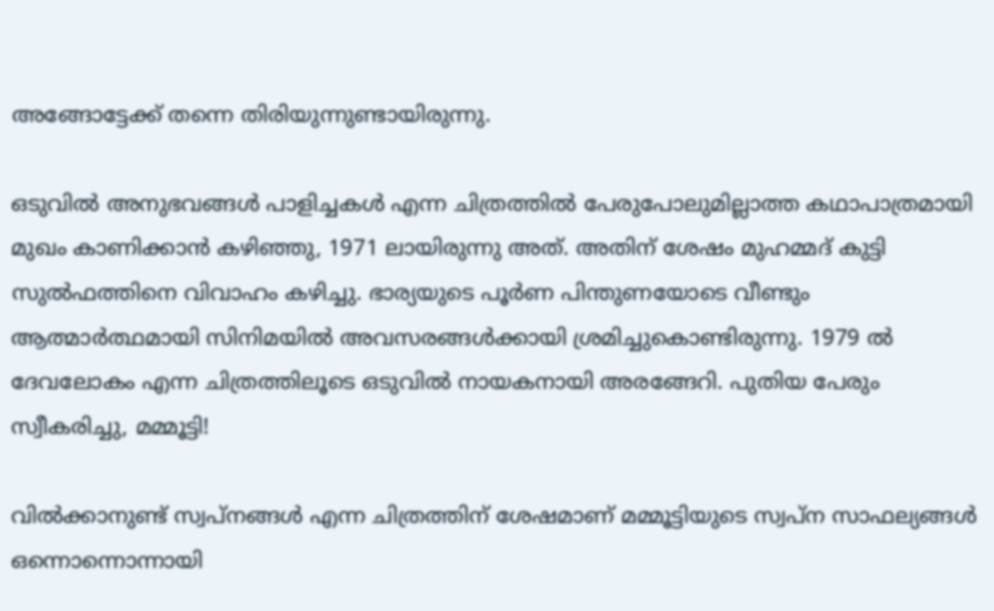അങ്ങോട്ടേക്ക് തന്നെ തിരിയുന്നുണ്ടായിരുന്നു.

ഒടുവില്‍ അനുഭവങ്ങള്‍ പാളിച്ചകള്‍ എന്ന ചിത്രത്തില്‍ പേരുപോലുമില്ലാത്ത കഥാപാത്രമായി മുഖം കാണിക്കാന്‍ കഴിഞ്ഞു, 1971 ലായിരുന്നു അത്. അതിന് ശേഷം മുഹമ്മദ് കുട്ടി സുല്‍ഫത്തിനെ വിവാഹം കഴിച്ചു. ഭാര്യയുടെ പൂര്‍ണ പിന്തുണയോടെ വീണ്ടും ആത്മാര്‍ത്ഥമായി സിനിമയില്‍ അവസരങ്ങള്‍ക്കായി ശ്രമിച്ചുകൊണ്ടിരുന്നു. 1979 ല്‍ ദേവലോകം എന്ന ചിത്രത്തിലൂടെ ഒടുവില്‍ നായകനായി അരങ്ങേറി. പുതിയ പേരും സ്വീകരിച്ചു, മമ്മൂട്ടി!

വില്‍ക്കാനുണ്ട് സ്വപ്‌നങ്ങള്‍ എന്ന ചിത്രത്തിന് ശേഷമാണ് മമ്മൂട്ടിയുടെ സ്വപ്‌ന സാഫല്യങ്ങള്‍ ഒന്നൊന്നൊന്നായി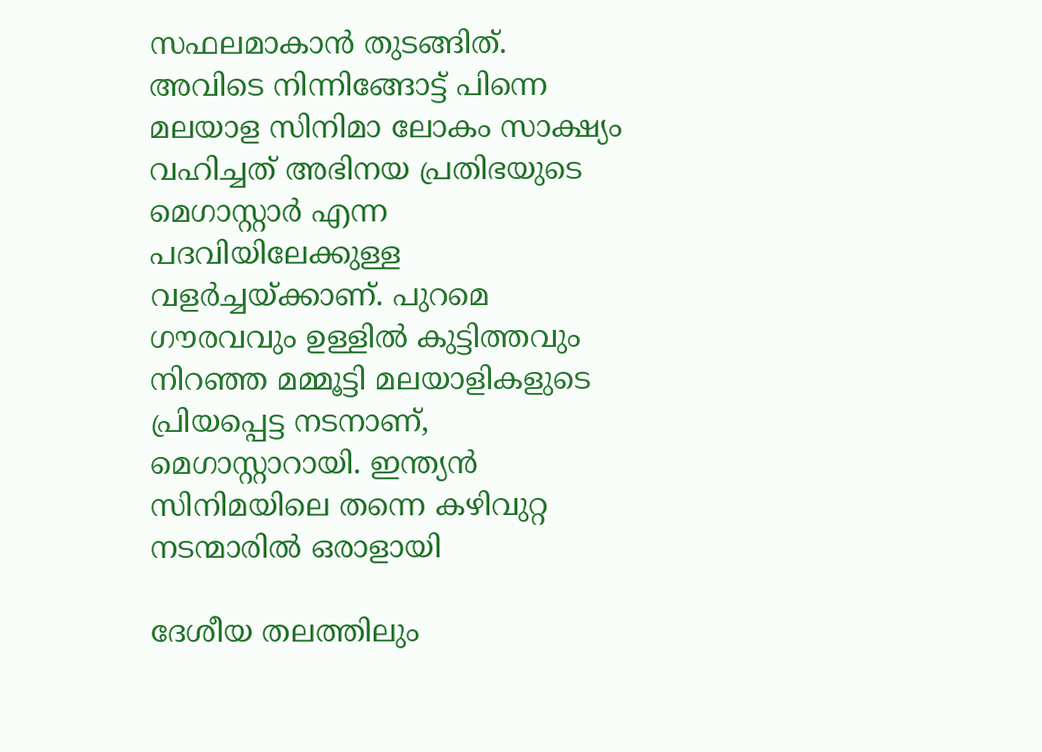സഫലമാകാന്‍ തുടങ്ങിത്. അവിടെ നിന്നിങ്ങോട്ട് പിന്നെ മലയാള സിനിമാ ലോകം സാക്ഷ്യം വഹിച്ചത് അഭിനയ പ്രതിഭയുടെ മെഗാസ്റ്റാര്‍ എന്ന പദവിയിലേക്കുള്ള വളര്‍ച്ചയ്ക്കാണ്. പുറമെ ഗൗരവവും ഉള്ളില്‍ കുട്ടിത്തവും നിറഞ്ഞ മമ്മൂട്ടി മലയാളികളുടെ പ്രിയപ്പെട്ട നടനാണ്, മെഗാസ്റ്റാറായി. ഇന്ത്യന്‍ സിനിമയിലെ തന്നെ കഴിവുറ്റ നടന്മാരില്‍ ഒരാളായി

ദേശീയ തലത്തിലും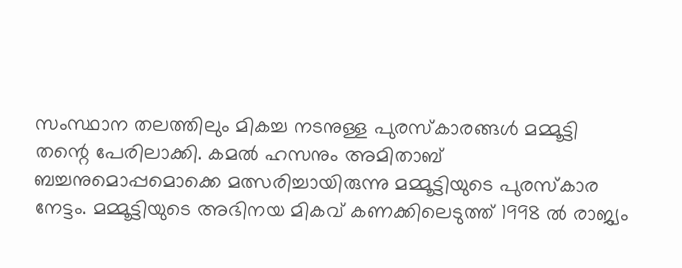സംസ്ഥാന തലത്തിലും മികച്ച നടനുള്ള പുരസ്‌കാരങ്ങള്‍ മമ്മൂട്ടി തന്റെ പേരിലാക്കി. കമല്‍ ഹസനും അമിതാബ് ബച്ചനുമൊപ്പമൊക്കെ മത്സരിച്ചായിരുന്നു മമ്മൂട്ടിയുടെ പുരസ്‌കാര നേട്ടം. മമ്മൂട്ടിയുടെ അഭിനയ മികവ് കണക്കിലെടുത്ത് 1998 ല്‍ രാജ്യം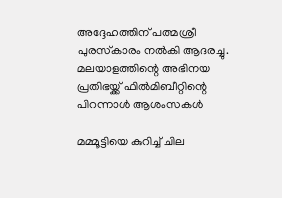അദ്ദേഹത്തിന് പത്മശ്രീ പുരസ്‌കാരം നല്‍കി ആദരച്ചു. മലയാളത്തിന്റെ അഭിനയ പ്രതിഭയ്ക്ക് ഫില്‍മിബീറ്റിന്റെ പിറന്നാള്‍ ആശംസകള്‍

മമ്മൂട്ടിയെ കുറിച്ച് ചില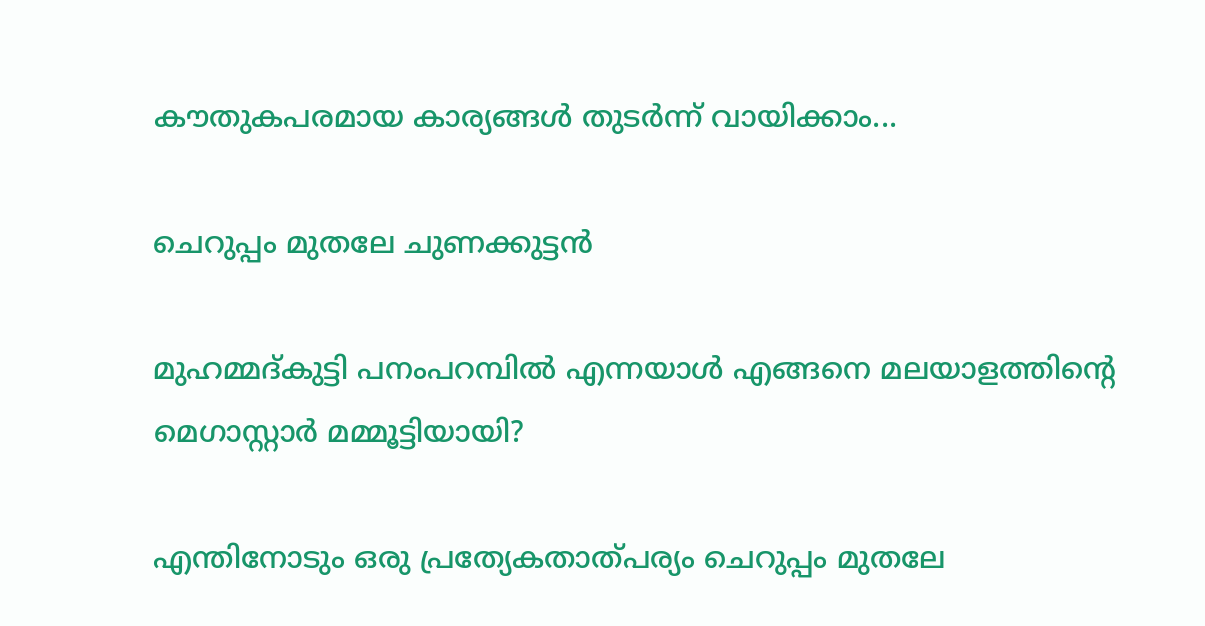കൗതുകപരമായ കാര്യങ്ങള്‍ തുടര്‍ന്ന് വായിക്കാം...

ചെറുപ്പം മുതലേ ചുണക്കുട്ടന്‍

മുഹമ്മദ്കുട്ടി പനംപറമ്പില്‍ എന്നയാള്‍ എങ്ങനെ മലയാളത്തിന്റെ മെഗാസ്റ്റാര്‍ മമ്മൂട്ടിയായി?

എന്തിനോടും ഒരു പ്രത്യേകതാത്പര്യം ചെറുപ്പം മുതലേ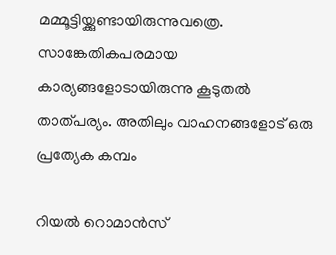മമ്മൂട്ടിയ്ക്കുണ്ടായിരുന്നുവത്രെ. സാങ്കേതികപരമായ കാര്യങ്ങളോടായിരുന്നു കൂടുതല്‍ താത്പര്യം. അതിലും വാഹനങ്ങളോട് ഒരു പ്രത്യേക കമ്പം

റിയല്‍ റൊമാന്‍സ്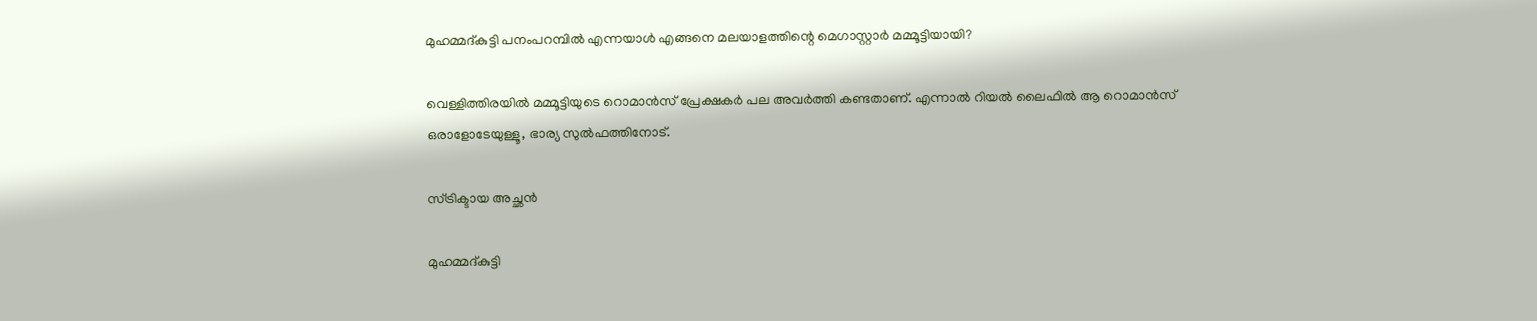മുഹമ്മദ്കുട്ടി പനംപറമ്പില്‍ എന്നയാള്‍ എങ്ങനെ മലയാളത്തിന്റെ മെഗാസ്റ്റാര്‍ മമ്മൂട്ടിയായി?

വെള്ളിത്തിരയില്‍ മമ്മൂട്ടിയുടെ റൊമാന്‍സ് പ്രേക്ഷകര്‍ പല അവര്‍ത്തി കണ്ടതാണ്. എന്നാല്‍ റിയല്‍ ലൈഫില്‍ ആ റൊമാന്‍സ് ഒരാളോടേയുള്ളൂ, ഭാര്യ സുല്‍ഫത്തിനോട്.

സ്ട്രിക്ടായ അച്ഛന്‍

മുഹമ്മദ്കുട്ടി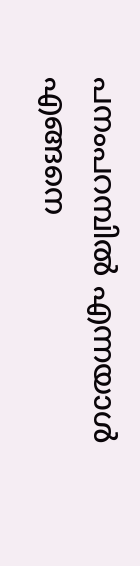പനംപറമ്പില്‍ എന്നയാള്‍ എങ്ങനെ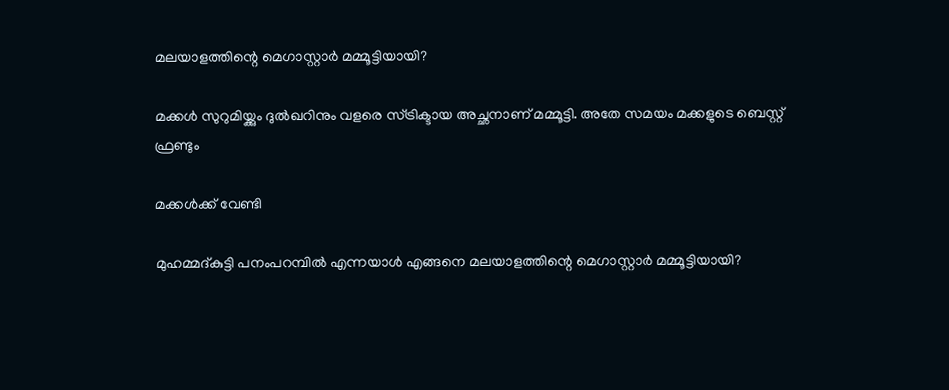മലയാളത്തിന്റെ മെഗാസ്റ്റാര്‍ മമ്മൂട്ടിയായി?

മക്കള്‍ സുറുമിയ്ക്കും ദുല്‍ഖറിനും വളരെ സ്ട്രിക്ടായ അച്ഛനാണ് മമ്മൂട്ടി. അതേ സമയം മക്കളുടെ ബെസ്റ്റ് ഫ്രണ്ടും

മക്കള്‍ക്ക് വേണ്ടി

മുഹമ്മദ്കുട്ടി പനംപറമ്പില്‍ എന്നയാള്‍ എങ്ങനെ മലയാളത്തിന്റെ മെഗാസ്റ്റാര്‍ മമ്മൂട്ടിയായി?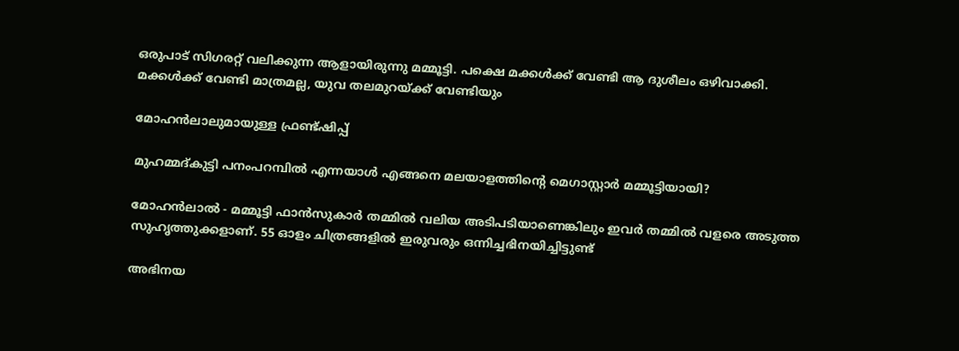ഒരുപാട് സിഗരറ്റ് വലിക്കുന്ന ആളായിരുന്നു മമ്മൂട്ടി. പക്ഷെ മക്കള്‍ക്ക് വേണ്ടി ആ ദുശീലം ഒഴിവാക്കി. മക്കള്‍ക്ക് വേണ്ടി മാത്രമല്ല, യുവ തലമുറയ്ക്ക് വേണ്ടിയും

മോഹന്‍ലാലുമായുള്ള ഫ്രണ്ട്ഷിപ്പ്

മുഹമ്മദ്കുട്ടി പനംപറമ്പില്‍ എന്നയാള്‍ എങ്ങനെ മലയാളത്തിന്റെ മെഗാസ്റ്റാര്‍ മമ്മൂട്ടിയായി?

മോഹന്‍ലാല്‍ - മമ്മൂട്ടി ഫാന്‍സുകാര്‍ തമ്മില്‍ വലിയ അടിപടിയാണെങ്കിലും ഇവര്‍ തമ്മില്‍ വളരെ അടുത്ത സുഹൃത്തുക്കളാണ്. 55 ഓളം ചിത്രങ്ങളില്‍ ഇരുവരും ഒന്നിച്ചഭിനയിച്ചിട്ടുണ്ട്

അഭിനയ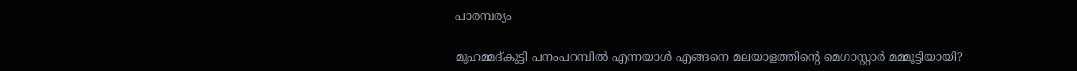പാരമ്പര്യം

മുഹമ്മദ്കുട്ടി പനംപറമ്പില്‍ എന്നയാള്‍ എങ്ങനെ മലയാളത്തിന്റെ മെഗാസ്റ്റാര്‍ മമ്മൂട്ടിയായി?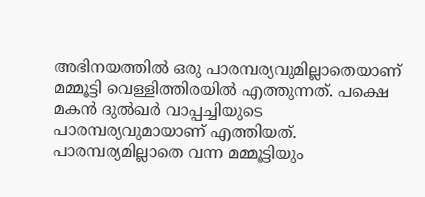അഭിനയത്തില്‍ ഒരു പാരമ്പര്യവുമില്ലാതെയാണ് മമ്മൂട്ടി വെള്ളിത്തിരയില്‍ എത്തുന്നത്. പക്ഷെ മകന്‍ ദുല്‍ഖര്‍ വാപ്പച്ചിയുടെ പാരമ്പര്യവുമായാണ് എത്തിയത്. പാരമ്പര്യമില്ലാതെ വന്ന മമ്മൂട്ടിയും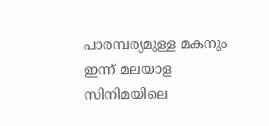പാരമ്പര്യമുള്ള മകനും ഇന്ന് മലയാള സിനിമയിലെ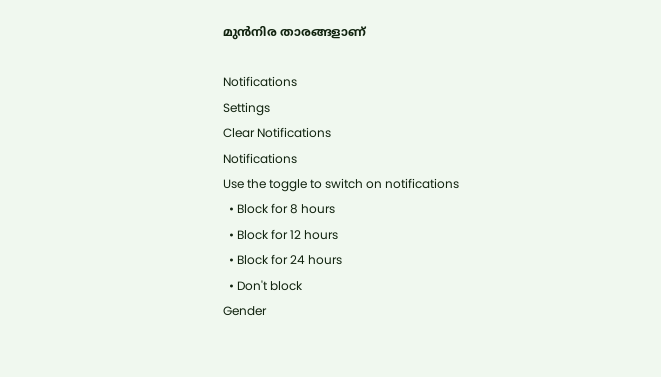മുന്‍നിര താരങ്ങളാണ്

Notifications
Settings
Clear Notifications
Notifications
Use the toggle to switch on notifications
  • Block for 8 hours
  • Block for 12 hours
  • Block for 24 hours
  • Don't block
Gender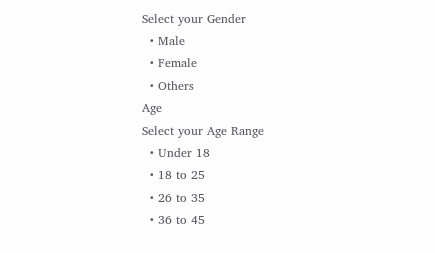Select your Gender
  • Male
  • Female
  • Others
Age
Select your Age Range
  • Under 18
  • 18 to 25
  • 26 to 35
  • 36 to 45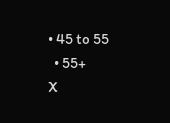• 45 to 55
  • 55+
X